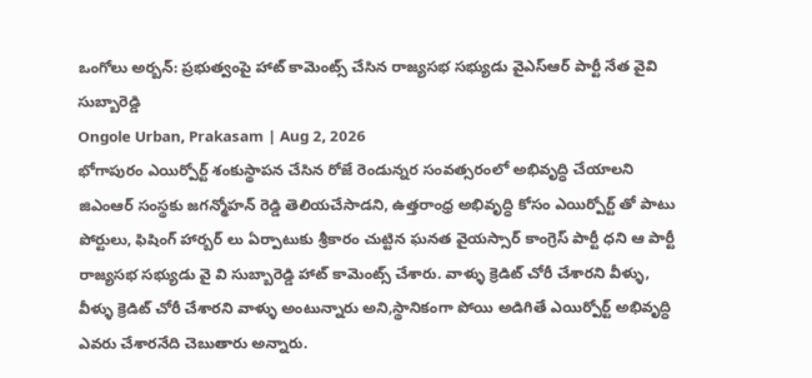ఒంగోలు అర్బన్: ప్రభుత్వంపై హాట్ కామెంట్స్ చేసిన రాజ్యసభ సభ్యుడు వైఎస్ఆర్ పార్టీ నేత వైవి సుబ్బారెడ్డి
Ongole Urban, Prakasam | Aug 2, 2026
భోగాపురం ఎయిర్పోర్ట్ శంకుస్థాపన చేసిన రోజే రెండున్నర సంవత్సరంలో అభివృద్ధి చేయాలని జిఎంఆర్ సంస్థకు జగన్మోహన్ రెడ్డి తెలియచేసాడని, ఉత్తరాంధ్ర అభివృద్ధి కోసం ఎయిర్పోర్ట్ తో పాటు పోర్టులు, ఫిషింగ్ హార్బర్ లు ఏర్పాటుకు శ్రీకారం చుట్టిన ఘనత వైయస్సార్ కాంగ్రెస్ పార్టీ ధని ఆ పార్టీ రాజ్యసభ సభ్యుడు వై వి సుబ్బారెడ్డి హాట్ కామెంట్స్ చేశారు. వాళ్ళు క్రెడిట్ చోరీ చేశారని వీళ్ళు, వీళ్ళు క్రెడిట్ చోరీ చేశారని వాళ్ళు అంటున్నారు అని,స్థానికంగా పోయి అడిగితే ఎయిర్పోర్ట్ అభివృద్ధి ఎవరు చేశారనేది చెబుతారు అన్నారు.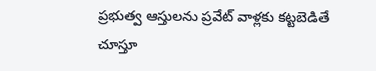ప్రభుత్వ ఆస్తులను ప్రవేట్ వాళ్లకు కట్టబెడితే చూస్తూ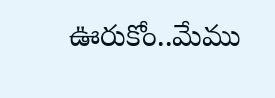ఊరుకోం..మేము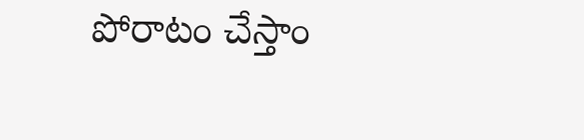పోరాటం చేస్తాం